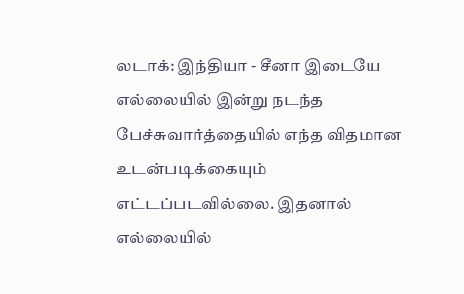லடாக்: இந்தியா - சீனா இடையே எல்லையில் இன்று நடந்த பேச்சுவார்த்தையில் எந்த விதமான உடன்படிக்கையும் எட்டப்படவில்லை. இதனால் எல்லையில்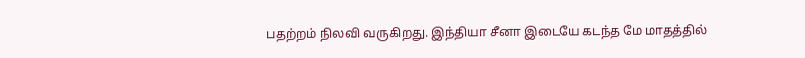பதற்றம் நிலவி வருகிறது. இந்தியா சீனா இடையே கடந்த மே மாதத்தில்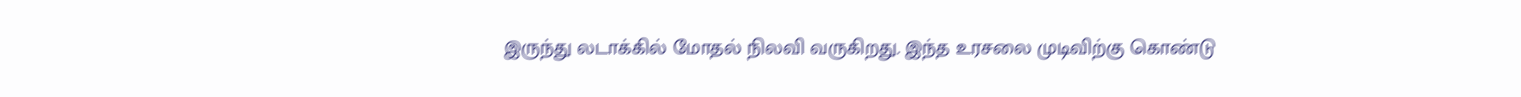இருந்து லடாக்கில் மோதல் நிலவி வருகிறது. இந்த உரசலை முடிவிற்கு கொண்டு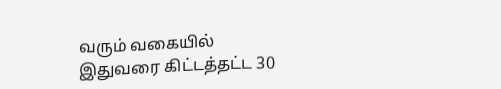வரும் வகையில் இதுவரை கிட்டத்தட்ட 30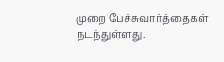முறை பேச்சுவார்த்தைகள் நடந்துள்ளது.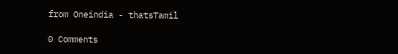from Oneindia - thatsTamil

0 Comments